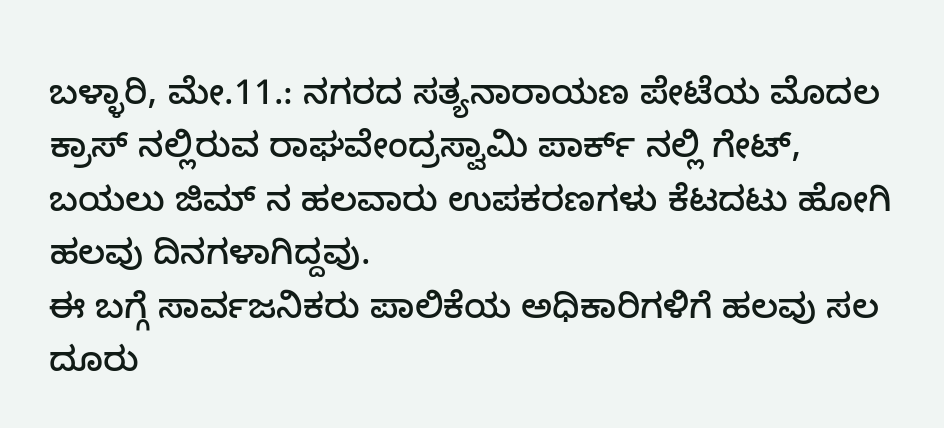ಬಳ್ಳಾರಿ, ಮೇ.11.: ನಗರದ ಸತ್ಯನಾರಾಯಣ ಪೇಟೆಯ ಮೊದಲ ಕ್ರಾಸ್ ನಲ್ಲಿರುವ ರಾಘವೇಂದ್ರಸ್ವಾಮಿ ಪಾರ್ಕ್ ನಲ್ಲಿ ಗೇಟ್, ಬಯಲು ಜಿಮ್ ನ ಹಲವಾರು ಉಪಕರಣಗಳು ಕೆಟದಟು ಹೋಗಿ ಹಲವು ದಿನಗಳಾಗಿದ್ದವು.
ಈ ಬಗ್ಗೆ ಸಾರ್ವಜನಿಕರು ಪಾಲಿಕೆಯ ಅಧಿಕಾರಿಗಳಿಗೆ ಹಲವು ಸಲ ದೂರು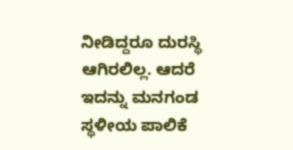ನೀಡಿದ್ದರೂ ದುರಸ್ಥಿ ಆಗಿರಲಿಲ್ಲ. ಆದರೆ ಇದನ್ನು ಮನಗಂಡ ಸ್ಥಳೀಯ ಪಾಲಿಕೆ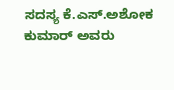ಸದಸ್ಯ ಕೆ.ಎಸ್.ಅಶೋಕ ಕುಮಾರ್ ಅವರು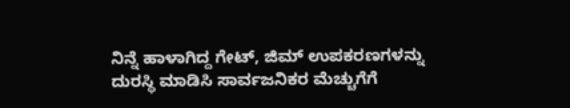ನಿನ್ನೆ ಹಾಳಾಗಿದ್ದ ಗೇಟ್, ಜಿಮ್ ಉಪಕರಣಗಳನ್ನು ದುರಸ್ಥಿ ಮಾಡಿಸಿ ಸಾರ್ವಜನಿಕರ ಮೆಚ್ಚುಗೆಗೆ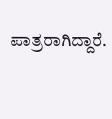ಪಾತ್ರರಾಗಿದ್ದಾರೆ.